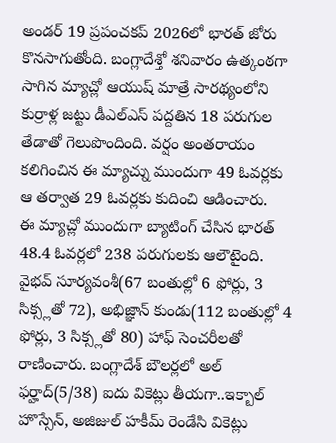అండర్ 19 ప్రపంచకప్ 2026లో భారత్ జోరు కొనసాగుతోంది. బంగ్లాదేశ్తో శనివారం ఉత్కంఠగా సాగిన మ్యాచ్లో ఆయుష్ మాత్రే సారథ్యంలోని కుర్రాళ్ల జట్టు డీఎల్ఎస్ పద్దతిన 18 పరుగుల తేడాతో గెలుపొందింది. వర్షం అంతరాయం కలిగించిన ఈ మ్యాచ్ను ముందుగా 49 ఓవర్లకు ఆ తర్వాత 29 ఓవర్లకు కుదించి ఆడించారు.
ఈ మ్యాచ్లో ముందుగా బ్యాటింగ్ చేసిన భారత్ 48.4 ఓవర్లలో 238 పరుగులకు ఆలౌటైంది. వైభవ్ సూర్యవంశీ(67 బంతుల్లో 6 ఫోర్లు, 3 సిక్స్లతో 72), అభిజ్ఞాన్ కుండు(112 బంతుల్లో 4 ఫోర్లు, 3 సిక్స్లతో 80) హాఫ్ సెంచరీలతో రాణించారు. బంగ్లాదేశ్ బౌలర్లలో అల్ ఫర్హాద్(5/38) ఐదు వికెట్లు తీయగా..ఇక్బాల్ హొస్సేన్, అజిజుల్ హకీమ్ రెండేసి వికెట్లు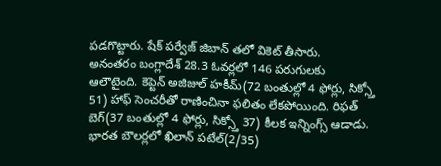పడగొట్టారు. షేక్ పర్వేజ్ జిబాన్ తలో వికెట్ తీసారు.
అనంతరం బంగ్లాదేశ్ 28.3 ఓవర్లలో 146 పరుగులకు ఆలౌటైంది. కెప్టెన్ అజిజుల్ హకీమ్(72 బంతుల్లో 4 ఫోర్లు, సిక్స్తో 51) హాఫ్ సెంచరీతో రాణించినా ఫలితం లేకపోయింది. రిఫత్ బెగ్(37 బంతుల్లో 4 ఫోర్లు, సిక్స్తో 37) కీలక ఇన్నింగ్స్ ఆడాడు. భారత బౌలర్లలో ఖిలాన్ పటేల్(2/35)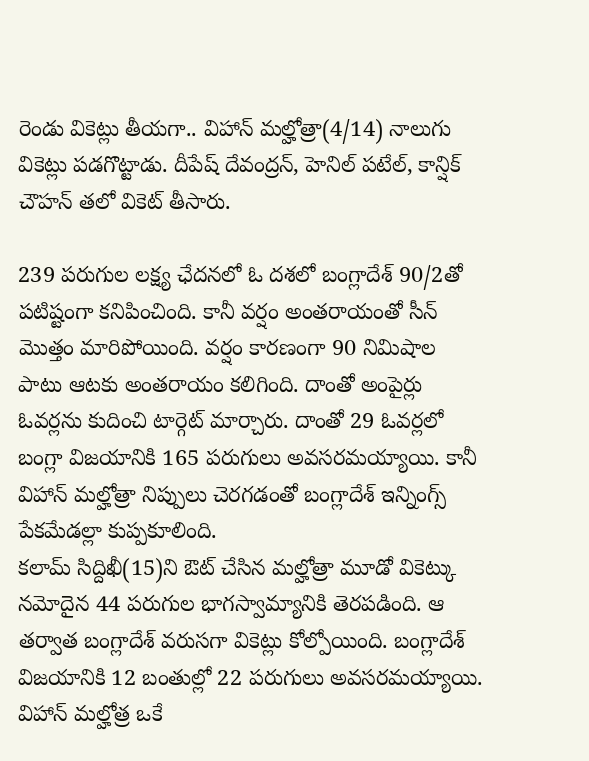రెండు వికెట్లు తీయగా.. విహాన్ మల్హోత్రా(4/14) నాలుగు వికెట్లు పడగొట్టాడు. దీపేష్ దేవంద్రన్, హెనిల్ పటేల్, కాన్షిక్ చౌహన్ తలో వికెట్ తీసారు.

239 పరుగుల లక్ష్య ఛేదనలో ఓ దశలో బంగ్లాదేశ్ 90/2తో పటిష్టంగా కనిపించింది. కానీ వర్షం అంతరాయంతో సీన్ మొత్తం మారిపోయింది. వర్షం కారణంగా 90 నిమిషాల పాటు ఆటకు అంతరాయం కలిగింది. దాంతో అంపైర్లు ఓవర్లను కుదించి టార్గెట్ మార్చారు. దాంతో 29 ఓవర్లలో బంగ్లా విజయానికి 165 పరుగులు అవసరమయ్యాయి. కానీ విహాన్ మల్హోత్రా నిప్పులు చెరగడంతో బంగ్లాదేశ్ ఇన్నింగ్స్ పేకమేడల్లా కుప్పకూలింది.
కలామ్ సిద్దిఖీ(15)ని ఔట్ చేసిన మల్హోత్రా మూడో వికెట్కు నమోదైన 44 పరుగుల భాగస్వామ్యానికి తెరపడింది. ఆ తర్వాత బంగ్లాదేశ్ వరుసగా వికెట్లు కోల్పోయింది. బంగ్లాదేశ్ విజయానికి 12 బంతుల్లో 22 పరుగులు అవసరమయ్యాయి. విహాన్ మల్హోత్ర ఒకే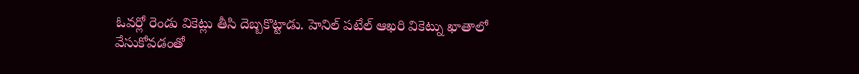ఓవర్లో రెండు వికెట్లు తీసి దెబ్బకొట్టాడు. హెనిల్ పటేల్ ఆఖరి వికెట్ను ఖాతాలో వేసుకోవడంతో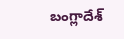బంగ్లాదేశ్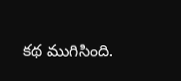కథ ముగిసింది.